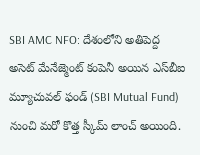SBI AMC NFO: దేశంలోని అతిపెద్ద అసెట్ మేనేజ్మెంట్ కంపెనీ అయిన ఎస్‌బీఐ మ్యూచువల్ ఫండ్ (SBI Mutual Fund) నుంచి మరో కొత్త స్కీమ్ లాంచ్ అయింది.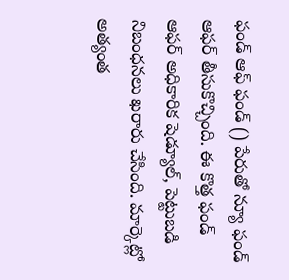ఫండ్ ఆఫ్ ఫండ్ () పేరుతో న్యూ ఫండ్ ఆఫర్ తీసుకొచ్చింది. ఈ కొత్త ఫండ్ ఆఫర్ అధికారిక షెడ్యూల్, పెట్టుబడి నిబంధనలు ఖరారు చేసింది. మార్కెట్లో అత్యంత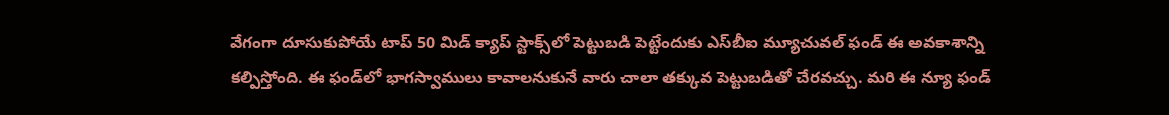వేగంగా దూసుకుపోయే టాప్ 50 మిడ్ క్యాప్ స్టాక్స్‌లో పెట్టుబడి పెట్టేందుకు ఎస్‌బీఐ మ్యూచువల్ ఫండ్ ఈ అవకాశాన్ని కల్పిస్తోంది. ఈ ఫండ్‌లో భాగస్వాములు కావాలనుకునే వారు చాలా తక్కువ పెట్టుబడితో చేరవచ్చు. మరి ఈ న్యూ ఫండ్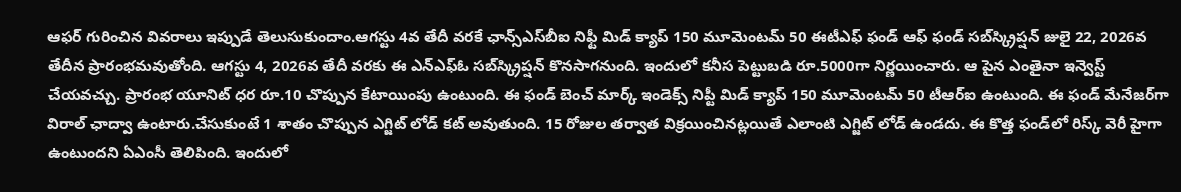ఆఫర్ గురించిన వివరాలు ఇప్పుడే తెలుసుకుందాం.ఆగస్టు 4వ తేదీ వరకే ఛాన్స్ఎస్‌బీఐ నిఫ్టీ మిడ్ క్యాప్ 150 మూమెంటమ్ 50 ఈటీఎఫ్ ఫండ్ ఆఫ్ ఫండ్ సబ్‌స్క్రిప్షన్ జులై 22, 2026వ తేదీన ప్రారంభమవుతోంది. ఆగస్టు 4, 2026వ తేదీ వరకు ఈ ఎన్ఎఫ్ఓ సబ్‌స్క్రిప్షన్ కొనసాగనుంది. ఇందులో కనీస పెట్టుబడి రూ.5000గా నిర్ణయించారు. ఆ పైన ఎంతైనా ఇన్వెస్ట్ చేయవచ్చు. ప్రారంభ యూనిట్ ధర రూ.10 చొప్పున కేటాయింపు ఉంటుంది. ఈ ఫండ్ బెంచ్ మార్క్ ఇండెక్స్ నిప్టీ మిడ్ క్యాప్ 150 మూమెంటమ్ 50 టీఆర్ఐ ఉంటుంది. ఈ ఫండ్ మేనేజర్‌గా విరాల్ ఛాద్వా ఉంటారు.చేసుకుంటే 1 శాతం చొప్పున ఎగ్జిట్ లోడ్ కట్ అవుతుంది. 15 రోజుల తర్వాత విక్రయించినట్లయితే ఎలాంటి ఎగ్జిట్ లోడ్ ఉండదు. ఈ కొత్త ఫండ్‌లో రిస్క్ వెరీ హైగా ఉంటుందని ఏఎంసీ తెలిపింది. ఇందులో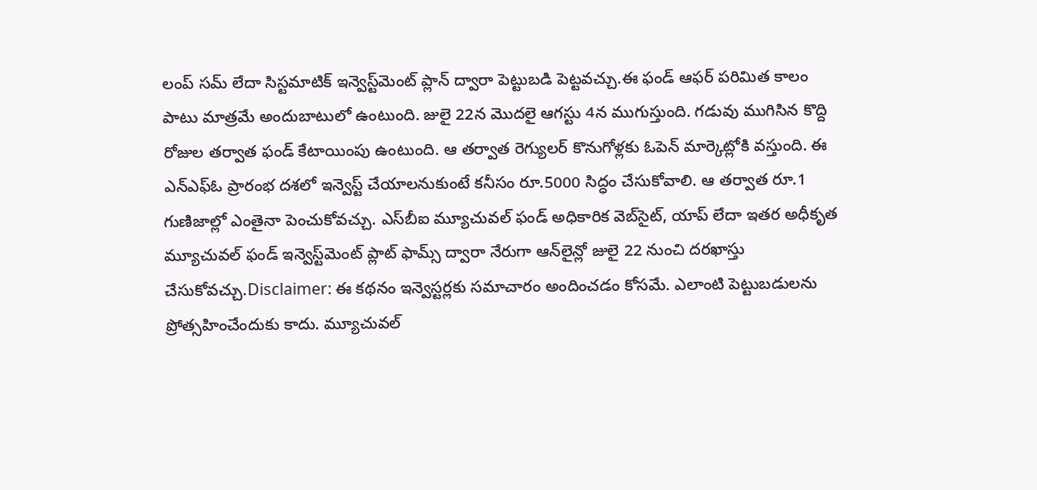లంప్ సమ్ లేదా సిస్టమాటిక్ ఇన్వెస్ట్‌మెంట్ ప్లాన్ ద్వారా పెట్టుబడి పెట్టవచ్చు.ఈ ఫండ్ ఆఫర్ పరిమిత కాలం పాటు మాత్రమే అందుబాటులో ఉంటుంది. జులై 22న మొదలై ఆగస్టు 4న ముగుస్తుంది. గడువు ముగిసిన కొద్ది రోజుల తర్వాత ఫండ్ కేటాయింపు ఉంటుంది. ఆ తర్వాత రెగ్యులర్ కొనుగోళ్లకు ఓపెన్ మార్కెట్లోకి వస్తుంది. ఈ ఎన్ఎఫ్ఓ ప్రారంభ దశలో ఇన్వెస్ట్ చేయాలనుకుంటే కనీసం రూ.5000 సిద్ధం చేసుకోవాలి. ఆ తర్వాత రూ.1 గుణిజాల్లో ఎంతైనా పెంచుకోవచ్చు. ఎస్‌బీఐ మ్యూచువల్ ఫండ్ అధికారిక వెబ్‌సైట్, యాప్ లేదా ఇతర అధీకృత మ్యూచువల్ ఫండ్ ఇన్వెస్ట్‌మెంట్ ప్లాట్ ఫామ్స్ ద్వారా నేరుగా ఆన్‌లైన్లో జులై 22 నుంచి దరఖాస్తు చేసుకోవచ్చు.Disclaimer: ఈ కథనం ఇన్వెస్టర్లకు సమాచారం అందించడం కోసమే. ఎలాంటి పెట్టుబడులను ప్రోత్సహించేందుకు కాదు. మ్యూచువల్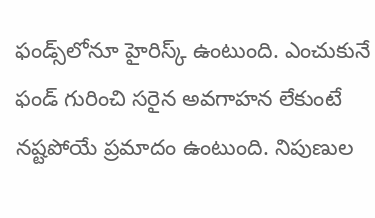ఫండ్స్‌లోనూ హైరిస్క్ ఉంటుంది. ఎంచుకునే ఫండ్ గురించి సరైన అవగాహన లేకుంటే నష్టపోయే ప్రమాదం ఉంటుంది. నిపుణుల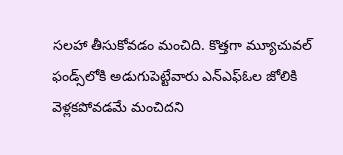సలహా తీసుకోవడం మంచిది. కొత్తగా మ్యూచువల్ ఫండ్స్‌లోకి అడుగుపెట్టేవారు ఎన్ఎఫ్ఓల జోలికి వెళ్లకపోవడమే మంచిదని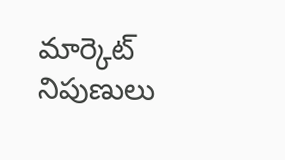మార్కెట్ నిపుణులు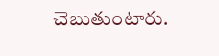చెబుతుంటారు.